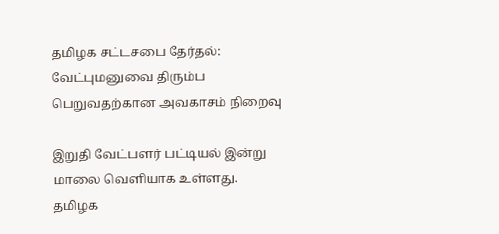தமிழக சட்டசபை தேர்தல்: வேட்புமனுவை திரும்ப பெறுவதற்கான அவகாசம் நிறைவு

இறுதி வேட்பளர் பட்டியல் இன்று மாலை வெளியாக உள்ளது.
தமிழக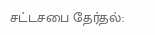சட்டசபை தேர்தல்: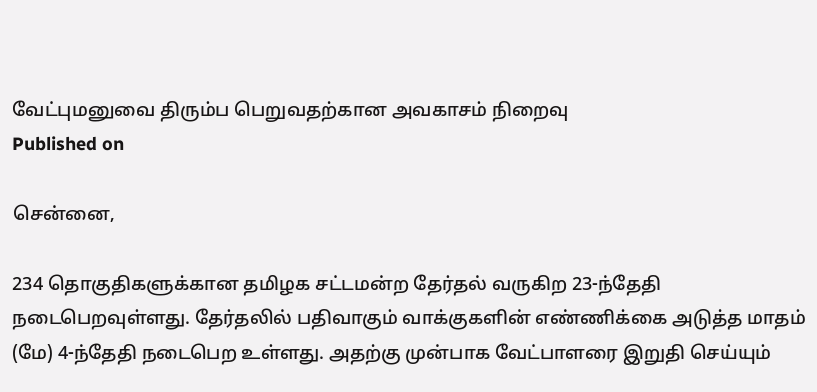வேட்புமனுவை திரும்ப பெறுவதற்கான அவகாசம் நிறைவு
Published on

சென்னை,

234 தொகுதிகளுக்கான தமிழக சட்டமன்ற தேர்தல் வருகிற 23-ந்தேதி நடைபெறவுள்ளது. தேர்தலில் பதிவாகும் வாக்குகளின் எண்ணிக்கை அடுத்த மாதம் (மே) 4-ந்தேதி நடைபெற உள்ளது. அதற்கு முன்பாக வேட்பாளரை இறுதி செய்யும்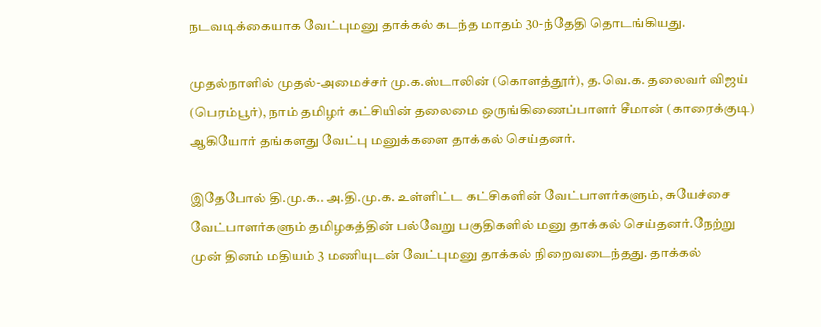நடவடிக்கையாக வேட்புமனு தாக்கல் கடந்த மாதம் 30-ந்தேதி தொடங்கியது.

முதல்நாளில் முதல்-அமைச்சர் மு.க.ஸ்டாலின் (கொளத்தூர்), த.வெ.க. தலைவர் விஜய் (பெரம்பூர்), நாம் தமிழர் கட்சியின் தலைமை ஒருங்கிணைப்பாளர் சீமான் (காரைக்குடி) ஆகியோர் தங்களது வேட்பு மனுக்களை தாக்கல் செய்தனர்.

இதேபோல் தி.மு.க.. அ.தி.மு.க. உள்ளிட்ட கட்சிகளின் வேட்பாளர்களும், சுயேச்சை வேட்பாளர்களும் தமிழகத்தின் பல்வேறு பகுதிகளில் மனு தாக்கல் செய்தனர்.நேற்று முன் தினம் மதியம் 3 மணியுடன் வேட்புமனு தாக்கல் நிறைவடைந்தது. தாக்கல்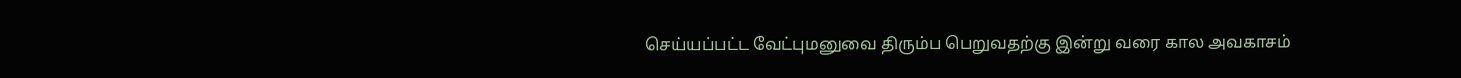செய்யப்பட்ட வேட்புமனுவை திரும்ப பெறுவதற்கு இன்று வரை கால அவகாசம்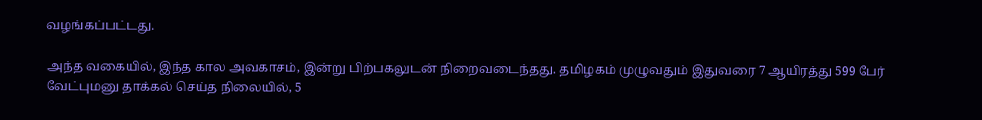வழங்கப்பட்டது.

அந்த வகையில், இந்த கால அவகாசம், இன்று பிற்பகலுடன் நிறைவடைந்தது. தமிழகம் முழுவதும் இதுவரை 7 ஆயிரத்து 599 பேர் வேட்புமனு தாக்கல் செய்த நிலையில், 5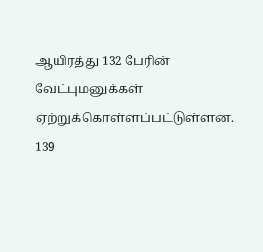ஆயிரத்து 132 பேரின் வேட்புமனுக்கள் ஏற்றுக்கொள்ளப்பட்டுள்ளன. 139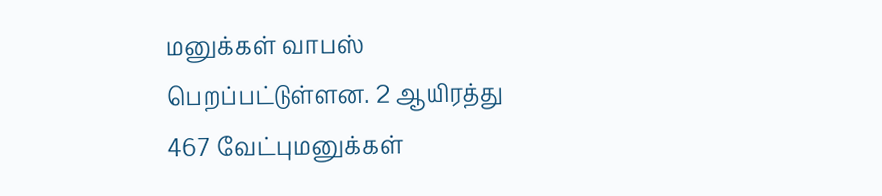மனுக்கள் வாபஸ் பெறப்பட்டுள்ளன. 2 ஆயிரத்து 467 வேட்புமனுக்கள்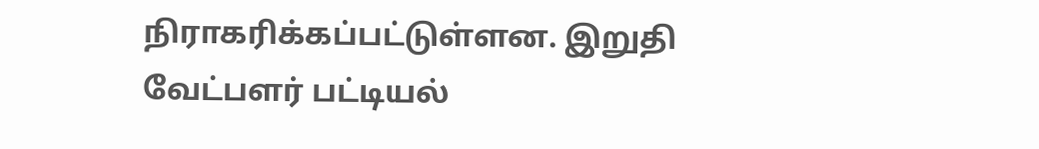நிராகரிக்கப்பட்டுள்ளன. இறுதி வேட்பளர் பட்டியல்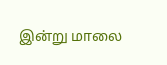இன்று மாலை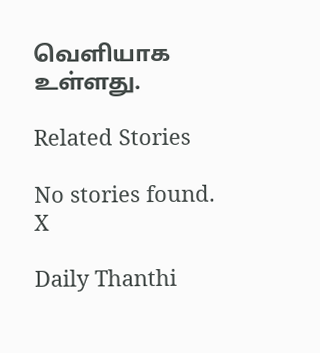வெளியாக உள்ளது.

Related Stories

No stories found.
X

Daily Thanthi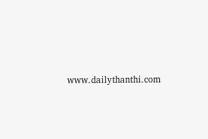www.dailythanthi.com